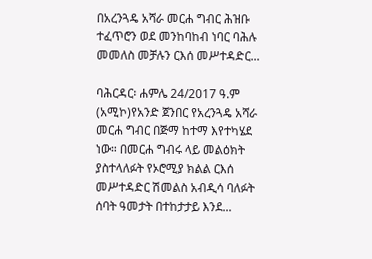በአረንጓዴ አሻራ መርሐ ግብር ሕዝቡ ተፈጥሮን ወደ መንከባከብ ነባር ባሕሉ መመለስ መቻሉን ርእሰ መሥተዳድር...

ባሕርዳር፡ ሐምሌ 24/2017 ዓ.ም (አሚኮ)የአንድ ጀንበር የአረንጓዴ አሻራ መርሐ ግብር በጅማ ከተማ እየተካሄደ ነው። በመርሐ ግብሩ ላይ መልዕክት ያስተላለፉት የኦሮሚያ ክልል ርእሰ መሥተዳድር ሽመልስ አብዲሳ ባለፉት ሰባት ዓመታት በተከታታይ እንደ...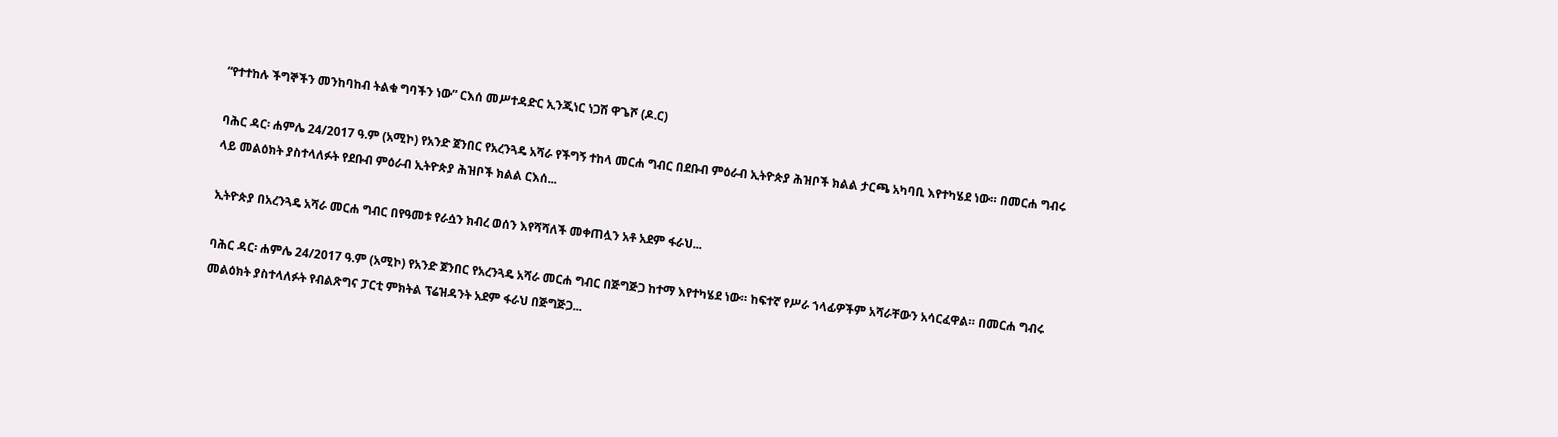“የተተከሉ ችግኞችን መንከባከብ ትልቁ ግባችን ነው” ርእሰ መሥተዳድር ኢንጂነር ነጋሽ ዋጌሾ (ዶ.ር)

ባሕር ዳር፡ ሐምሌ 24/2017 ዓ.ም (አሚኮ) የአንድ ጀንበር የአረንጓዴ አሻራ የችግኝ ተከላ መርሐ ግብር በደቡብ ምዕራብ ኢትዮጵያ ሕዝቦች ክልል ታርጫ አካባቢ እየተካሄደ ነው። በመርሐ ግብሩ ላይ መልዕክት ያስተላለፉት የደቡብ ምዕራብ ኢትዮጵያ ሕዝቦች ክልል ርእሰ...

ኢትዮጵያ በአረንጓዴ አሻራ መርሐ ግብር በየዓመቱ የራሷን ክብረ ወሰን እየሻሻለች መቀጠሏን አቶ አደም ፋራህ...

ባሕር ዳር፡ ሐምሌ 24/2017 ዓ.ም (አሚኮ) የአንድ ጀንበር የአረንጓዴ አሻራ መርሐ ግብር በጅግጅጋ ከተማ እየተካሄደ ነው። ከፍተኛ የሥራ ኀላፊዎችም አሻራቸውን አሳርፈዋል። በመርሐ ግብሩ መልዕክት ያስተላለፉት የብልጽግና ፓርቲ ምክትል ፕሬዝዳንት አደም ፋራህ በጅግጅጋ...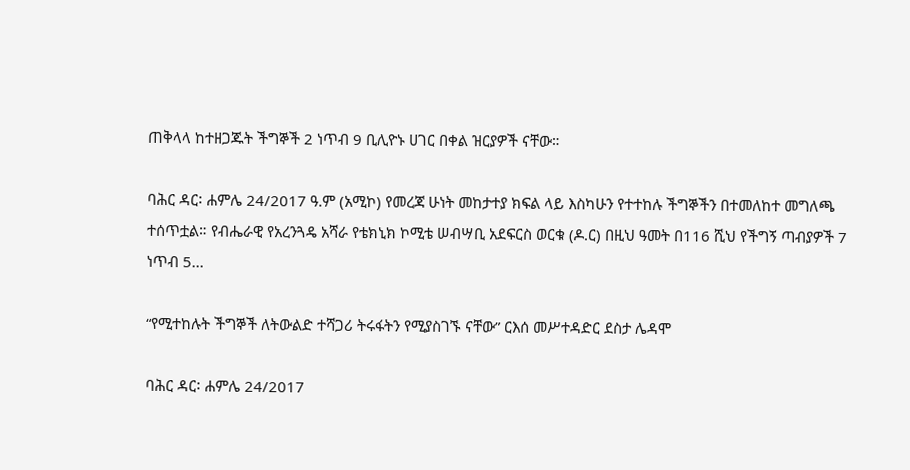ጠቅላላ ከተዘጋጁት ችግኞች 2 ነጥብ 9 ቢሊዮኑ ሀገር በቀል ዝርያዎች ናቸው።

ባሕር ዳር፡ ሐምሌ 24/2017 ዓ.ም (አሚኮ) የመረጃ ሁነት መከታተያ ክፍል ላይ እስካሁን የተተከሉ ችግኞችን በተመለከተ መግለጫ ተሰጥቷል። የብሔራዊ የአረንጓዴ አሻራ የቴክኒክ ኮሚቴ ሠብሣቢ አደፍርስ ወርቁ (ዶ.ር) በዚህ ዓመት በ116 ሺህ የችግኝ ጣብያዎች 7 ነጥብ 5...

“የሚተከሉት ችግኞች ለትውልድ ተሻጋሪ ትሩፋትን የሚያስገኙ ናቸው” ርእሰ መሥተዳድር ደስታ ሌዳሞ

ባሕር ዳር፡ ሐምሌ 24/2017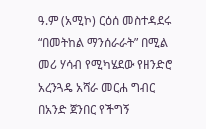ዓ.ም (አሚኮ) ርዕሰ መስተዳደሩ “በመትከል ማንሰራራት” በሚል መሪ ሃሳብ የሚካሄደው የዘንድሮ አረንጓዴ አሻራ መርሐ ግብር በአንድ ጀንበር የችግኝ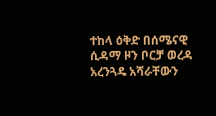ተከላ ዕቅድ በሰሜናዊ ሲዳማ ዞን ቦርቻ ወረዳ አረንጓዴ አሻራቸውን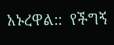አኑረዋል::  የችግኝ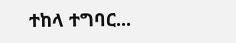ተከላ ተግባር...